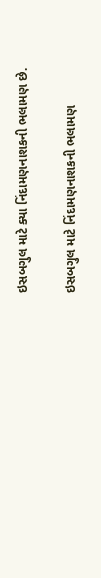ઇસબગુલ માટે ક્યા નિંદામણનાશકની ભલામણ છે.

ઇસબગુલ માટે નિંદામણનાશકની ભલામણ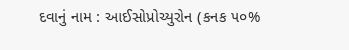દવાનું નામ : આઈસોપ્રોચ્યુરોન (કનક ૫૦%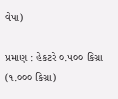વેપા)

પ્રમાણ : હેકટરે ૦.૫૦૦ કિગ્રા (૧.૦૦૦ કિગ્રા)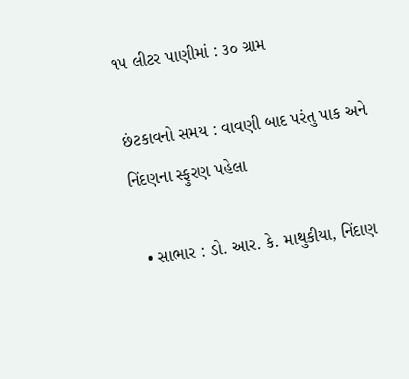૧૫ લીટર પાણીમાં : ૩૦ ગ્રામ

છંટકાવનો સમય : વાવણી બાદ પરંતુ પાક અને નિંદણના સ્ફુરણ પહેલા

  • સાભાર : ડો. આર. કે. માથુકીયા, નિંદાણ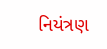નિયંત્રણ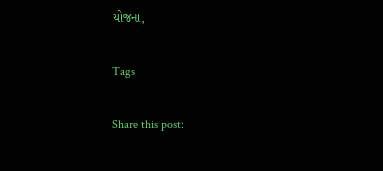યોજના,

Tags

Share this post: